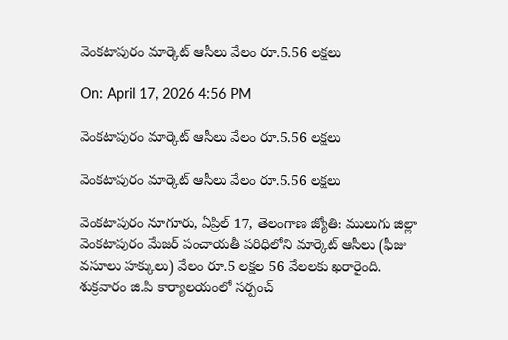వెంకటాపురం మార్కెట్ ఆసీలు వేలం రూ.5.56 లక్షలు

On: April 17, 2026 4:56 PM

వెంకటాపురం మార్కెట్ ఆసీలు వేలం రూ.5.56 లక్షలు

వెంకటాపురం మార్కెట్ ఆసీలు వేలం రూ.5.56 లక్షలు

వెంకటాపురం నూగూరు, ఏప్రిల్ 17, తెలంగాణ జ్యోతి: ములుగు జిల్లా వెంకటాపురం మేజర్ పంచాయతీ పరిధిలోని మార్కెట్ ఆసీలు (ఫీజు వసూలు హక్కులు) వేలం రూ.5 లక్షల 56 వేలలకు ఖరారైంది. శుక్రవారం జి.పి కార్యాలయంలో సర్పంచ్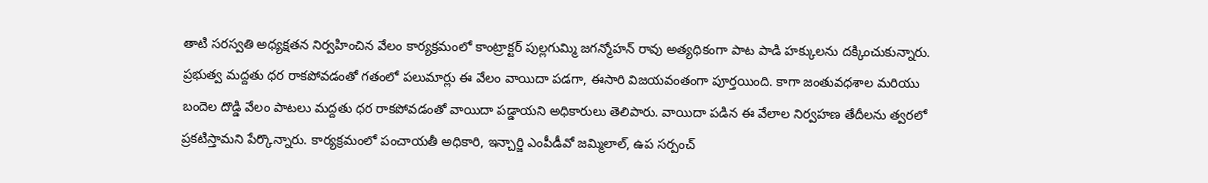తాటి సరస్వతి అధ్యక్షతన నిర్వహించిన వేలం కార్యక్రమంలో కాంట్రాక్టర్ పుల్లగుమ్మి జగన్మోహన్ రావు అత్యధికంగా పాట పాడి హక్కులను దక్కించుకున్నారు. ప్రభుత్వ మద్దతు ధర రాకపోవడంతో గతంలో పలుమార్లు ఈ వేలం వాయిదా పడగా, ఈసారి విజయవంతంగా పూర్తయింది. కాగా జంతువధశాల మరియు బందెల దొడ్డి వేలం పాటలు మద్దతు ధర రాకపోవడంతో వాయిదా పడ్డాయని అధికారులు తెలిపారు. వాయిదా పడిన ఈ వేలాల నిర్వహణ తేదీలను త్వరలో ప్రకటిస్తామని పేర్కొన్నారు. కార్యక్రమంలో పంచాయతీ అధికారి, ఇన్చార్జి ఎంపీడీవో జమ్మిలాల్, ఉప సర్పంచ్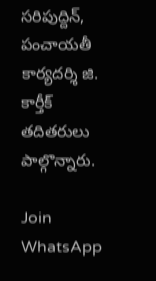సరిపుద్దిన్, పంచాయతీ కార్యదర్శి జి. కార్తీక్ తదితరులు పాల్గొన్నారు.

Join WhatsApp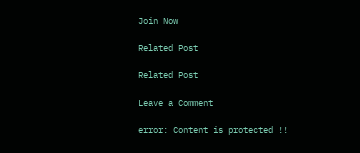Join Now

Related Post

Related Post

Leave a Comment

error: Content is protected !!